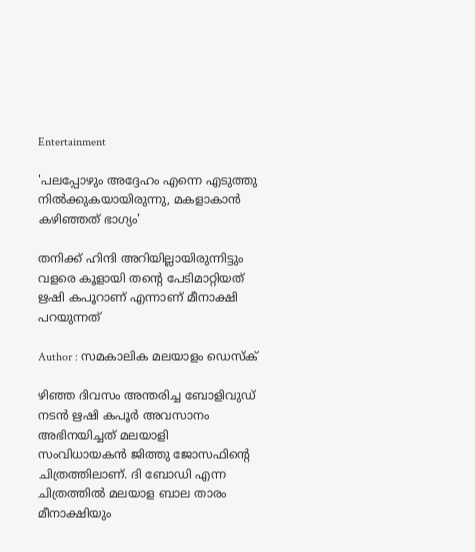Entertainment

'പലപ്പോഴും അദ്ദേഹം എന്നെ എടുത്തു നിൽക്കുകയായിരുന്നു, മകളാകാൻ കഴിഞ്ഞത് ഭാഗ്യം'

തനിക്ക് ഹിന്ദി അറിയില്ലായിരുന്നിട്ടും വളരെ കൂളായി തന്റെ പേടിമാറ്റിയത് ഋഷി കപൂറാണ് എന്നാണ് മീനാക്ഷി പറയുന്നത്

Author : സമകാലിക മലയാളം ഡെസ്ക്

ഴിഞ്ഞ ദിവസം അന്തരിച്ച ബോളിവുഡ് നടൻ ഋഷി കപൂർ അവസാനം അഭിനയിച്ചത് മലയാളി സംവിധായകൻ ജിത്തു ജോസഫിന്റെ ചിത്രത്തിലാണ്. ദി ബോഡി എന്ന ചിത്രത്തിൽ മലയാള ബാല താരം മീനാക്ഷിയും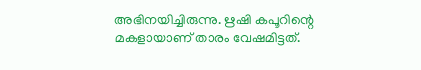അഭിനയിച്ചിരുന്നു. ഋഷി കപൂറിന്റെ മകളായാണ് താരം വേഷമിട്ടത്.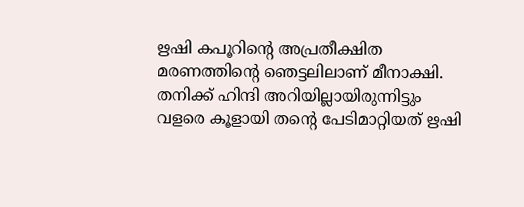ഋഷി കപൂറിന്റെ അപ്രതീക്ഷിത മരണത്തിന്റെ ഞെട്ടലിലാണ് മീനാക്ഷി. തനിക്ക് ഹിന്ദി അറിയില്ലായിരുന്നിട്ടും വളരെ കൂളായി തന്റെ പേടിമാറ്റിയത് ഋഷി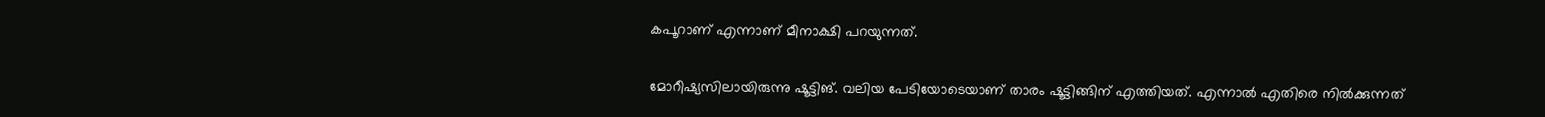കപൂറാണ് എന്നാണ് മീനാക്ഷി പറയുന്നത്.

മോറീഷ്യസിലായിരുന്നു ഷൂട്ടിങ്. വലിയ പേടിയോടെയാണ് താരം ഷൂട്ടിങ്ങിന് എത്തിയത്. എന്നാൽ എതിരെ നിൽക്കുന്നത്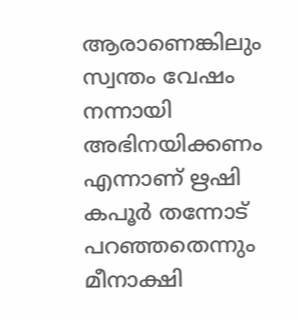ആരാണെങ്കിലും സ്വന്തം വേഷം നന്നായി അഭിനയിക്കണം എന്നാണ് ഋഷി കപൂർ തന്നോട് പറഞ്ഞതെന്നും മീനാക്ഷി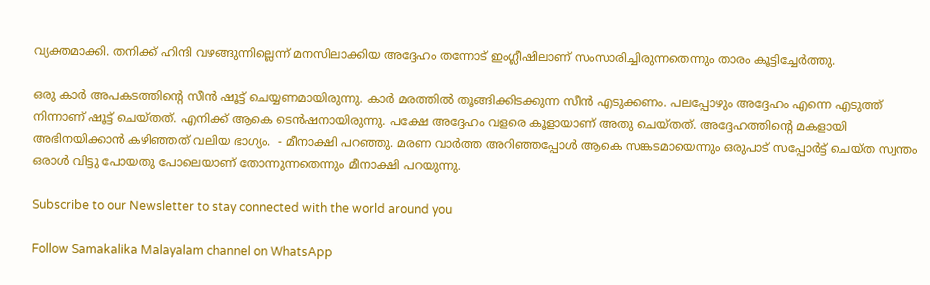വ്യക്തമാക്കി. തനിക്ക് ഹിന്ദി വഴങ്ങുന്നില്ലെന്ന് മനസിലാക്കിയ അദ്ദേഹം തന്നോട് ഇംഗ്ലീഷിലാണ് സംസാരിച്ചിരുന്നതെന്നും താരം കൂട്ടിച്ചേർത്തു.

ഒരു കാർ അപകടത്തിന്റെ സീൻ ഷൂട്ട് ചെയ്യണമായിരുന്നു. കാർ മരത്തിൽ തൂങ്ങിക്കിടക്കുന്ന സീൻ എടുക്കണം. പലപ്പോഴും അദ്ദേഹം എന്നെ എടുത്ത് നിന്നാണ് ഷൂട്ട് ചെയ്തത്. എനിക്ക് ആകെ ടെൻഷനായിരുന്നു. പക്ഷേ അദ്ദേഹം വളരെ കൂളായാണ് അതു ചെയ്തത്. അദ്ദേഹത്തിന്റെ മകളായി അഭിനയിക്കാൻ കഴിഞ്ഞത് വലിയ ഭാഗ്യം.  - മീനാക്ഷി പറഞ്ഞു. മരണ വാർത്ത അറിഞ്ഞപ്പോൾ ആകെ സങ്കടമായെന്നും ഒരുപാട് സപ്പോർട്ട് ചെയ്ത സ്വന്തം ഒരാൾ വിട്ടു പോയതു പോലെയാണ് തോന്നുന്നതെന്നും മീനാക്ഷി പറയുന്നു.

Subscribe to our Newsletter to stay connected with the world around you

Follow Samakalika Malayalam channel on WhatsApp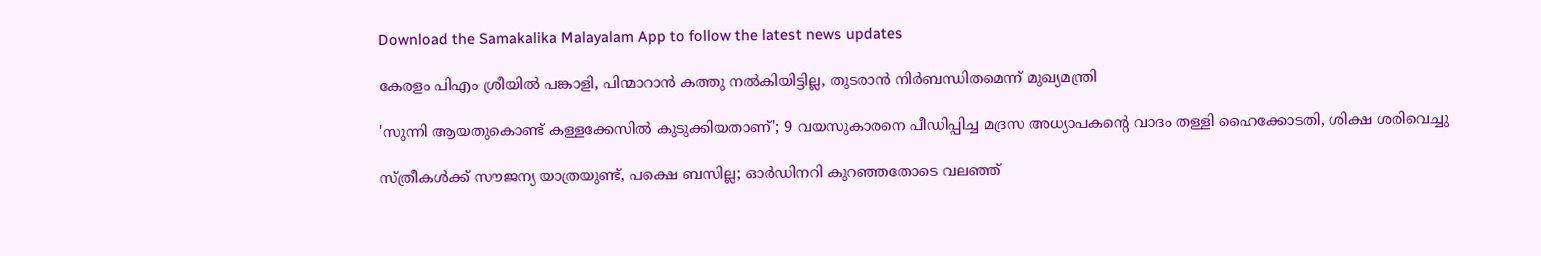Download the Samakalika Malayalam App to follow the latest news updates

കേരളം പിഎം ശ്രീയില്‍ പങ്കാളി, പിന്മാറാന്‍ കത്തു നല്‍കിയിട്ടില്ല, തുടരാന്‍ നിര്‍ബന്ധിതമെന്ന് മുഖ്യമന്ത്രി

'സുന്നി ആയതുകൊണ്ട് കള്ളക്കേസില്‍ കുടുക്കിയതാണ്'; 9 വയസുകാരനെ പീഡിപ്പിച്ച മദ്രസ അധ്യാപകന്റെ വാദം തള്ളി ഹൈക്കോടതി, ശിക്ഷ ശരിവെച്ചു

സ്ത്രീകൾക്ക് സൗജന്യ യാത്രയുണ്ട്, പക്ഷെ ബസില്ല; ഓർഡിനറി കുറഞ്ഞതോടെ വലഞ്ഞ്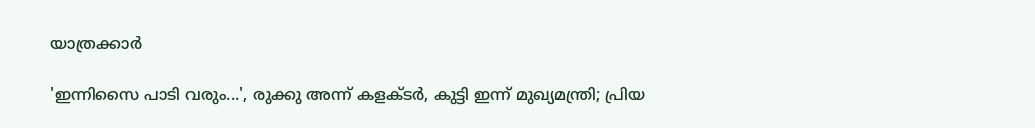യാത്രക്കാർ

'ഇന്നിസൈ പാടി വരും...', രുക്കു അന്ന് കളക്ടർ, കുട്ടി ഇന്ന് മുഖ്യമന്ത്രി; പ്രിയ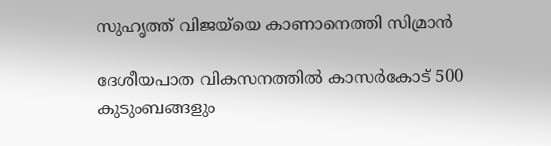സുഹൃത്ത് വിജയ്‌യെ കാണാനെത്തി സിമ്രാൻ

ദേശീയപാത വികസനത്തിൽ കാസർകോട് 500 കുടുംബങ്ങളും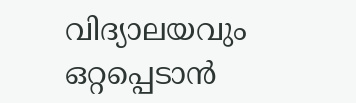വിദ്യാലയവും ഒറ്റപ്പെടാൻ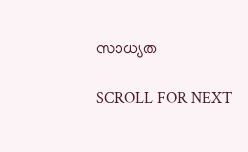സാധ്യത

SCROLL FOR NEXT